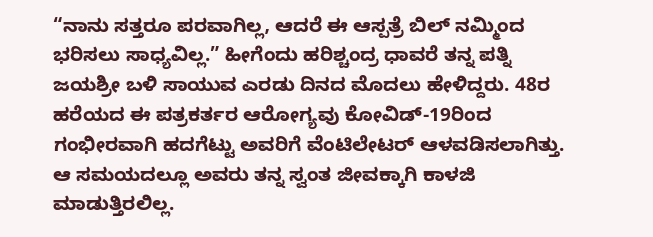“ನಾನು ಸತ್ತರೂ ಪರವಾಗಿಲ್ಲ, ಆದರೆ ಈ ಆಸ್ಪತ್ರೆ ಬಿಲ್ ನಮ್ಮಿಂದ ಭರಿಸಲು ಸಾಧ್ಯವಿಲ್ಲ.” ಹೀಗೆಂದು ಹರಿಶ್ಚಂದ್ರ ಧಾವರೆ ತನ್ನ ಪತ್ನಿ ಜಯಶ್ರೀ ಬಳಿ ಸಾಯುವ ಎರಡು ದಿನದ ಮೊದಲು ಹೇಳಿದ್ದರು. 48ರ ಹರೆಯದ ಈ ಪತ್ರಕರ್ತರ ಆರೋಗ್ಯವು ಕೋವಿಡ್-19ರಿಂದ ಗಂಭೀರವಾಗಿ ಹದಗೆಟ್ಟು ಅವರಿಗೆ ವೆಂಟಿಲೇಟರ್ ಆಳವಡಿಸಲಾಗಿತ್ತು.
ಆ ಸಮಯದಲ್ಲೂ ಅವರು ತನ್ನ ಸ್ವಂತ ಜೀವಕ್ಕಾಗಿ ಕಾಳಜಿ ಮಾಡುತ್ತಿರಲಿಲ್ಲ.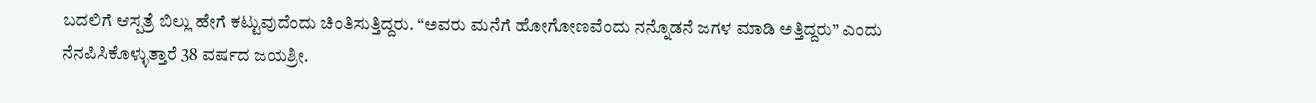ಬದಲಿಗೆ ಆಸ್ಪತ್ರೆ ಬಿಲ್ಲು ಹೇಗೆ ಕಟ್ಟುವುದೆಂದು ಚಿಂತಿಸುತ್ತಿದ್ದರು. “ಅವರು ಮನೆಗೆ ಹೋಗೋಣವೆಂದು ನನ್ನೊಡನೆ ಜಗಳ ಮಾಡಿ ಅತ್ತಿದ್ದರು” ಎಂದು ನೆನಪಿಸಿಕೊಳ್ಳುತ್ತಾರೆ 38 ವರ್ಷದ ಜಯಶ್ರೀ.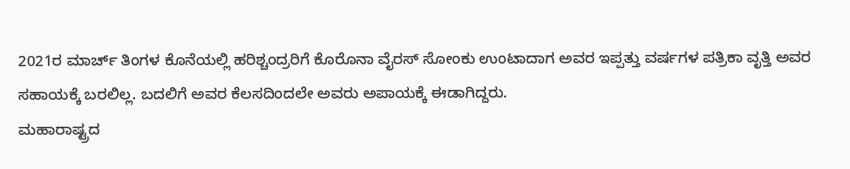2021ರ ಮಾರ್ಚ್ ತಿಂಗಳ ಕೊನೆಯಲ್ಲಿ ಹರಿಶ್ಚಂದ್ರರಿಗೆ ಕೊರೊನಾ ವೈರಸ್ ಸೋಂಕು ಉಂಟಾದಾಗ ಅವರ ಇಪ್ಪತ್ತು ವರ್ಷಗಳ ಪತ್ರಿಕಾ ವೃತ್ತಿ ಅವರ ಸಹಾಯಕ್ಕೆ ಬರಲಿಲ್ಲ. ಬದಲಿಗೆ ಅವರ ಕೆಲಸದಿಂದಲೇ ಅವರು ಅಪಾಯಕ್ಕೆ ಈಡಾಗಿದ್ದರು.
ಮಹಾರಾಷ್ಟ್ರದ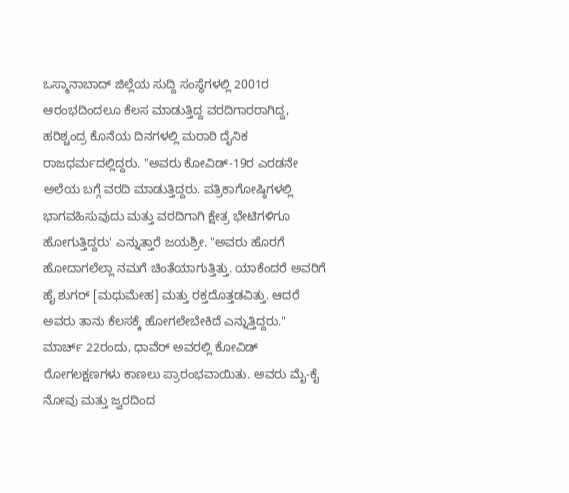ಒಸ್ಮಾನಾಬಾದ್ ಜಿಲ್ಲೆಯ ಸುದ್ದಿ ಸಂಸ್ಥೆಗಳಲ್ಲಿ 2001ರ ಆರಂಭದಿಂದಲೂ ಕೆಲಸ ಮಾಡುತ್ತಿದ್ದ ವರದಿಗಾರರಾಗಿದ್ದ, ಹರಿಶ್ಚಂದ್ರ ಕೊನೆಯ ದಿನಗಳಲ್ಲಿ ಮರಾಠಿ ದೈನಿಕ ರಾಜಧರ್ಮದಲ್ಲಿದ್ದರು. "ಅವರು ಕೋವಿಡ್-19ರ ಎರಡನೇ ಅಲೆಯ ಬಗ್ಗೆ ವರದಿ ಮಾಡುತ್ತಿದ್ದರು. ಪತ್ರಿಕಾಗೋಷ್ಠಿಗಳಲ್ಲಿ ಭಾಗವಹಿಸುವುದು ಮತ್ತು ವರದಿಗಾಗಿ ಕ್ಷೇತ್ರ ಭೇಟಿಗಳಿಗೂ ಹೋಗುತ್ತಿದ್ದರು' ಎನ್ನುತ್ತಾರೆ ಜಯಶ್ರೀ. "ಅವರು ಹೊರಗೆ ಹೋದಾಗಲೆಲ್ಲಾ ನಮಗೆ ಚಿಂತೆಯಾಗುತ್ತಿತ್ತು. ಯಾಕೆಂದರೆ ಅವರಿಗೆ ಹೈ ಶುಗರ್ [ಮಧುಮೇಹ] ಮತ್ತು ರಕ್ತದೊತ್ತಡವಿತ್ತು. ಆದರೆ ಅವರು ತಾನು ಕೆಲಸಕ್ಕೆ ಹೋಗಲೇಬೇಕಿದೆ ಎನ್ನುತ್ತಿದ್ದರು."
ಮಾರ್ಚ್ 22ರಂದು, ಧಾವೆರ್ ಅವರಲ್ಲಿ ಕೋವಿಡ್ ರೋಗಲಕ್ಷಣಗಳು ಕಾಣಲು ಪ್ರಾರಂಭವಾಯಿತು. ಅವರು ಮೈ-ಕೈ ನೋವು ಮತ್ತು ಜ್ವರದಿಂದ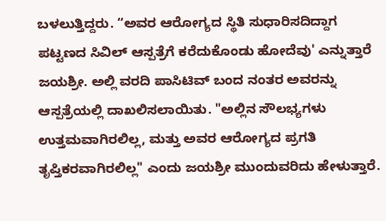ಬಳಲುತ್ತಿದ್ದರು. “ಅವರ ಆರೋಗ್ಯದ ಸ್ಥಿತಿ ಸುಧಾರಿಸದಿದ್ದಾಗ ಪಟ್ಟಣದ ಸಿವಿಲ್ ಆಸ್ಪತ್ರೆಗೆ ಕರೆದುಕೊಂಡು ಹೋದೆವು' ಎನ್ನುತ್ತಾರೆ ಜಯಶ್ರೀ. ಅಲ್ಲಿ ವರದಿ ಪಾಸಿಟಿವ್ ಬಂದ ನಂತರ ಅವರನ್ನು ಆಸ್ಪತ್ರೆಯಲ್ಲಿ ದಾಖಲಿಸಲಾಯಿತು. "ಅಲ್ಲಿನ ಸೌಲಭ್ಯಗಳು ಉತ್ತಮವಾಗಿರಲಿಲ್ಲ, ಮತ್ತು ಅವರ ಆರೋಗ್ಯದ ಪ್ರಗತಿ ತೃಪ್ತಿಕರವಾಗಿರಲಿಲ್ಲ" ಎಂದು ಜಯಶ್ರೀ ಮುಂದುವರಿದು ಹೇಳುತ್ತಾರೆ.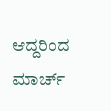ಆದ್ದರಿಂದ ಮಾರ್ಚ್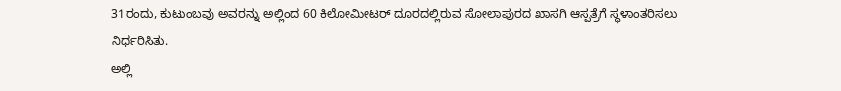31ರಂದು, ಕುಟುಂಬವು ಅವರನ್ನು ಅಲ್ಲಿಂದ 60 ಕಿಲೋಮೀಟರ್ ದೂರದಲ್ಲಿರುವ ಸೋಲಾಪುರದ ಖಾಸಗಿ ಆಸ್ಪತ್ರೆಗೆ ಸ್ಥಳಾಂತರಿಸಲು ನಿರ್ಧರಿಸಿತು.
ಅಲ್ಲಿ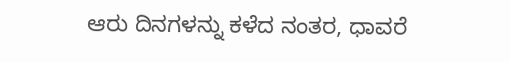ಆರು ದಿನಗಳನ್ನು ಕಳೆದ ನಂತರ, ಧಾವರೆ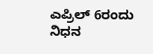ಎಪ್ರಿಲ್ 6ರಂದು ನಿಧನ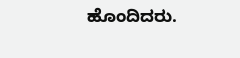ಹೊಂದಿದರು.